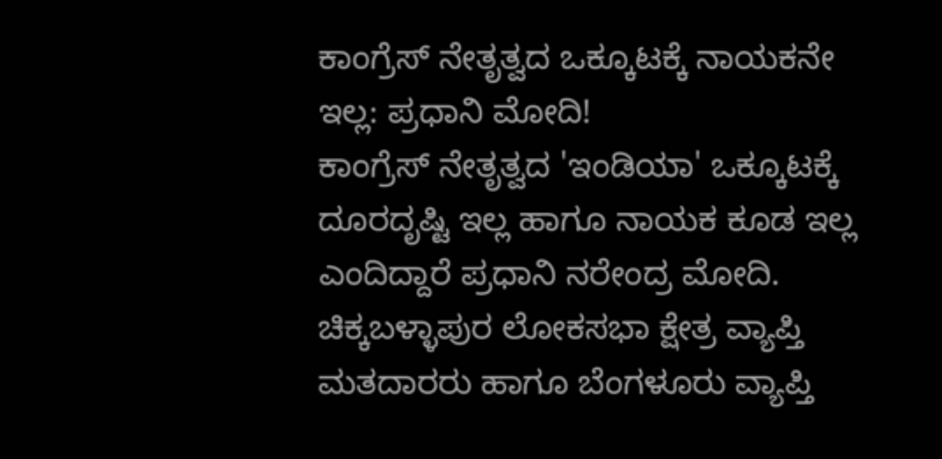ಕಾಂಗ್ರೆಸ್ ನೇತೃತ್ವದ ಒಕ್ಕೂಟಕ್ಕೆ ನಾಯಕನೇ ಇಲ್ಲ: ಪ್ರಧಾನಿ ಮೋದಿ!
ಕಾಂಗ್ರೆಸ್ ನೇತೃತ್ವದ 'ಇಂಡಿಯಾ' ಒಕ್ಕೂಟಕ್ಕೆ ದೂರದೃಷ್ಟಿ ಇಲ್ಲ ಹಾಗೂ ನಾಯಕ ಕೂಡ ಇಲ್ಲ ಎಂದಿದ್ದಾರೆ ಪ್ರಧಾನಿ ನರೇಂದ್ರ ಮೋದಿ. ಚಿಕ್ಕಬಳ್ಳಾಪುರ ಲೋಕಸಭಾ ಕ್ಷೇತ್ರ ವ್ಯಾಪ್ತಿ ಮತದಾರರು ಹಾಗೂ ಬೆಂಗಳೂರು ವ್ಯಾಪ್ತಿ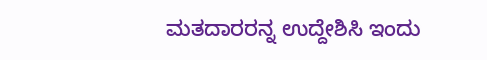ಮತದಾರರನ್ನ ಉದ್ದೇಶಿಸಿ ಇಂದು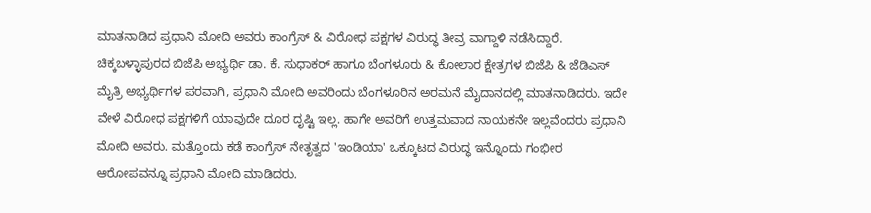ಮಾತನಾಡಿದ ಪ್ರಧಾನಿ ಮೋದಿ ಅವರು ಕಾಂಗ್ರೆಸ್ & ವಿರೋಧ ಪಕ್ಷಗಳ ವಿರುದ್ಧ ತೀವ್ರ ವಾಗ್ದಾಳಿ ನಡೆಸಿದ್ದಾರೆ.
ಚಿಕ್ಕಬಳ್ಳಾಪುರದ ಬಿಜೆಪಿ ಅಭ್ಯರ್ಥಿ ಡಾ. ಕೆ. ಸುಧಾಕರ್ ಹಾಗೂ ಬೆಂಗಳೂರು & ಕೋಲಾರ ಕ್ಷೇತ್ರಗಳ ಬಿಜೆಪಿ & ಜೆಡಿಎಸ್ ಮೈತ್ರಿ ಅಭ್ಯರ್ಥಿಗಳ ಪರವಾಗಿ, ಪ್ರಧಾನಿ ಮೋದಿ ಅವರಿಂದು ಬೆಂಗಳೂರಿನ ಅರಮನೆ ಮೈದಾನದಲ್ಲಿ ಮಾತನಾಡಿದರು. ಇದೇ ವೇಳೆ ವಿರೋಧ ಪಕ್ಷಗಳಿಗೆ ಯಾವುದೇ ದೂರ ದೃಷ್ಟಿ ಇಲ್ಲ. ಹಾಗೇ ಅವರಿಗೆ ಉತ್ತಮವಾದ ನಾಯಕನೇ ಇಲ್ಲವೆಂದರು ಪ್ರಧಾನಿ ಮೋದಿ ಅವರು. ಮತ್ತೊಂದು ಕಡೆ ಕಾಂಗ್ರೆಸ್ ನೇತೃತ್ವದ 'ಇಂಡಿಯಾ' ಒಕ್ಕೂಟದ ವಿರುದ್ಧ ಇನ್ನೊಂದು ಗಂಭೀರ ಆರೋಪವನ್ನೂ ಪ್ರಧಾನಿ ಮೋದಿ ಮಾಡಿದರು.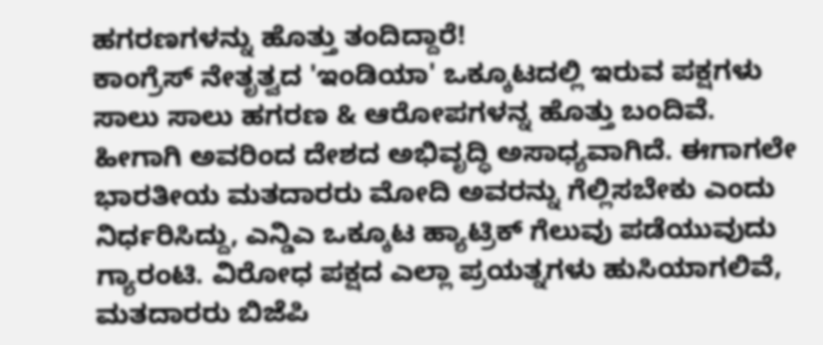ಹಗರಣಗಳನ್ನು ಹೊತ್ತು ತಂದಿದ್ದಾರೆ!
ಕಾಂಗ್ರೆಸ್ ನೇತೃತ್ವದ 'ಇಂಡಿಯಾ' ಒಕ್ಕೂಟದಲ್ಲಿ ಇರುವ ಪಕ್ಷಗಳು ಸಾಲು ಸಾಲು ಹಗರಣ & ಆರೋಪಗಳನ್ನ ಹೊತ್ತು ಬಂದಿವೆ. ಹೀಗಾಗಿ ಅವರಿಂದ ದೇಶದ ಅಭಿವೃದ್ಧಿ ಅಸಾಧ್ಯವಾಗಿದೆ. ಈಗಾಗಲೇ ಭಾರತೀಯ ಮತದಾರರು ಮೋದಿ ಅವರನ್ನು ಗೆಲ್ಲಿಸಬೇಕು ಎಂದು ನಿರ್ಧರಿಸಿದ್ದು, ಎನ್ಡಿಎ ಒಕ್ಕೂಟ ಹ್ಯಾಟ್ರಿಕ್ ಗೆಲುವು ಪಡೆಯುವುದು ಗ್ಯಾರಂಟಿ. ವಿರೋಧ ಪಕ್ಷದ ಎಲ್ಲಾ ಪ್ರಯತ್ನಗಳು ಹುಸಿಯಾಗಲಿವೆ, ಮತದಾರರು ಬಿಜೆಪಿ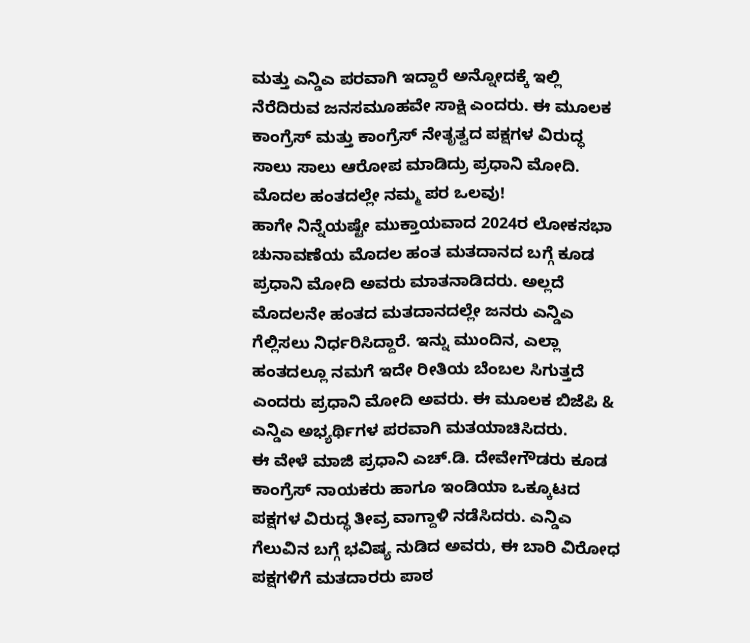ಮತ್ತು ಎನ್ಡಿಎ ಪರವಾಗಿ ಇದ್ದಾರೆ ಅನ್ನೋದಕ್ಕೆ ಇಲ್ಲಿ ನೆರೆದಿರುವ ಜನಸಮೂಹವೇ ಸಾಕ್ಷಿ ಎಂದರು. ಈ ಮೂಲಕ ಕಾಂಗ್ರೆಸ್ ಮತ್ತು ಕಾಂಗ್ರೆಸ್ ನೇತೃತ್ವದ ಪಕ್ಷಗಳ ವಿರುದ್ಧ ಸಾಲು ಸಾಲು ಆರೋಪ ಮಾಡಿದ್ರು ಪ್ರಧಾನಿ ಮೋದಿ.
ಮೊದಲ ಹಂತದಲ್ಲೇ ನಮ್ಮ ಪರ ಒಲವು!
ಹಾಗೇ ನಿನ್ನೆಯಷ್ಟೇ ಮುಕ್ತಾಯವಾದ 2024ರ ಲೋಕಸಭಾ ಚುನಾವಣೆಯ ಮೊದಲ ಹಂತ ಮತದಾನದ ಬಗ್ಗೆ ಕೂಡ ಪ್ರಧಾನಿ ಮೋದಿ ಅವರು ಮಾತನಾಡಿದರು. ಅಲ್ಲದೆ ಮೊದಲನೇ ಹಂತದ ಮತದಾನದಲ್ಲೇ ಜನರು ಎನ್ಡಿಎ ಗೆಲ್ಲಿಸಲು ನಿರ್ಧರಿಸಿದ್ದಾರೆ. ಇನ್ನು ಮುಂದಿನ, ಎಲ್ಲಾ ಹಂತದಲ್ಲೂ ನಮಗೆ ಇದೇ ರೀತಿಯ ಬೆಂಬಲ ಸಿಗುತ್ತದೆ ಎಂದರು ಪ್ರಧಾನಿ ಮೋದಿ ಅವರು. ಈ ಮೂಲಕ ಬಿಜೆಪಿ & ಎನ್ಡಿಎ ಅಭ್ಯರ್ಥಿಗಳ ಪರವಾಗಿ ಮತಯಾಚಿಸಿದರು.
ಈ ವೇಳೆ ಮಾಜಿ ಪ್ರಧಾನಿ ಎಚ್.ಡಿ. ದೇವೇಗೌಡರು ಕೂಡ ಕಾಂಗ್ರೆಸ್ ನಾಯಕರು ಹಾಗೂ ಇಂಡಿಯಾ ಒಕ್ಕೂಟದ ಪಕ್ಷಗಳ ವಿರುದ್ಧ ತೀವ್ರ ವಾಗ್ದಾಳಿ ನಡೆಸಿದರು. ಎನ್ಡಿಎ ಗೆಲುವಿನ ಬಗ್ಗೆ ಭವಿಷ್ಯ ನುಡಿದ ಅವರು, ಈ ಬಾರಿ ವಿರೋಧ ಪಕ್ಷಗಳಿಗೆ ಮತದಾರರು ಪಾಠ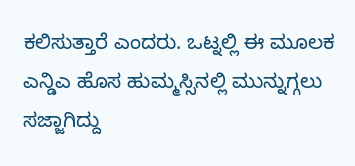ಕಲಿಸುತ್ತಾರೆ ಎಂದರು. ಒಟ್ನಲ್ಲಿ ಈ ಮೂಲಕ ಎನ್ಡಿಎ ಹೊಸ ಹುಮ್ಮಸ್ಸಿನಲ್ಲಿ ಮುನ್ನುಗ್ಗಲು ಸಜ್ಜಾಗಿದ್ದು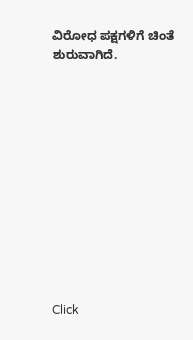ವಿರೋಧ ಪಕ್ಷಗಳಿಗೆ ಚಿಂತೆ ಶುರುವಾಗಿದೆ.












Click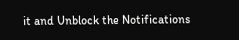it and Unblock the Notifications